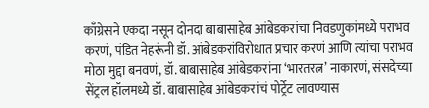काँग्रेसने एकदा नसून दोनदा बाबासाहेब आंबेडकरांचा निवडणुकांमध्ये पराभव करणं, पंडित नेहरूंनी डॉ. आंबेडकरांविरोधात प्रचार करणं आणि त्यांचा पराभव मोठा मुद्दा बनवणं, डॉ. बाबासाहेब आंबेडकरांना ‘भारतरत्न’ नाकारणं, संसदेच्या सेंट्रल हॉलमध्ये डॉ. बाबासाहेब आंबेडकरांचं पोर्ट्रेट लावण्यास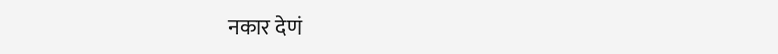नकार देणं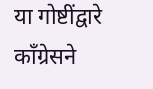या गोष्टींद्वारे काँग्रेसने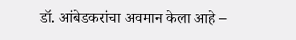डॉ. आंबेडकरांचा अवमान केला आहे –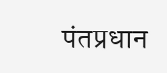पंतप्रधान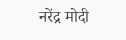नरेंद्र मोदी